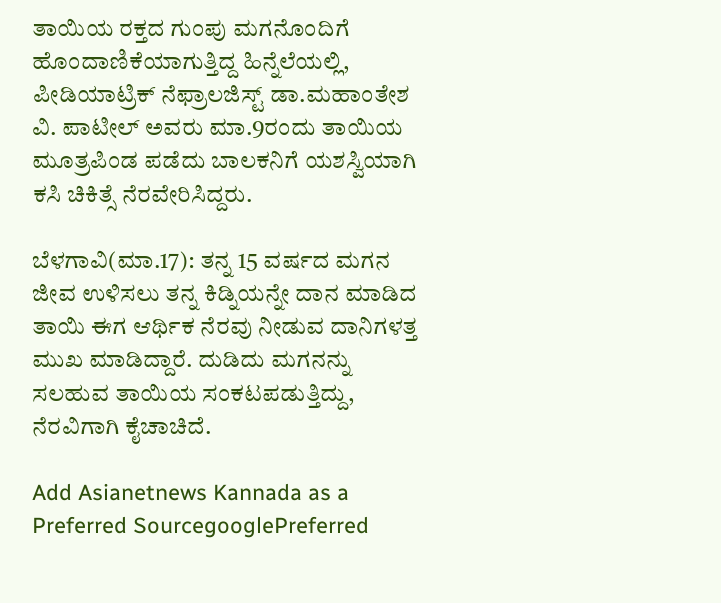ತಾಯಿಯ ರಕ್ತದ ಗುಂಪು ಮಗನೊಂದಿಗೆ ಹೊಂದಾಣಿಕೆಯಾಗುತ್ತಿದ್ದ ಹಿನ್ನೆಲೆಯಲ್ಲಿ, ಪೀಡಿಯಾಟ್ರಿಕ್‌ ನೆಫ್ರಾಲಜಿಸ್ಟ್‌ ಡಾ.ಮಹಾಂತೇಶ ವಿ. ಪಾಟೀಲ್‌ ಅವರು ಮಾ.9ರಂದು ತಾಯಿಯ ಮೂತ್ರಪಿಂಡ ಪಡೆದು ಬಾಲಕನಿಗೆ ಯಶಸ್ವಿಯಾಗಿ ಕಸಿ ಚಿಕಿತ್ಸೆ ನೆರವೇರಿಸಿದ್ದರು.

ಬೆಳಗಾವಿ(ಮಾ.17): ತನ್ನ 15 ವರ್ಷದ ಮಗನ ಜೀವ ಉಳಿಸಲು ತನ್ನ ಕಿಡ್ನಿಯನ್ನೇ ದಾನ ಮಾಡಿದ ತಾಯಿ ಈಗ ಆರ್ಥಿಕ ನೆರವು ನೀಡುವ ದಾನಿಗಳತ್ತ ಮುಖ ಮಾಡಿದ್ದಾರೆ. ದುಡಿದು ಮಗನನ್ನು ಸಲಹುವ ತಾಯಿಯ ಸಂಕಟಪಡುತ್ತಿದ್ದು, ನೆರವಿಗಾಗಿ ಕೈಚಾಚಿದೆ.

Add Asianetnews Kannada as a Preferred SourcegooglePreferred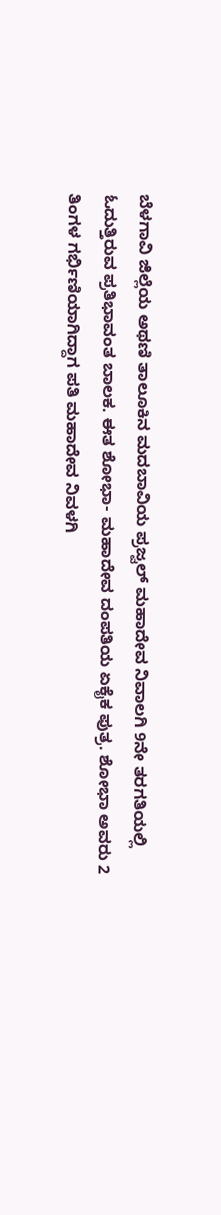ಬೆಳಗಾವಿ ಜಿಲ್ಲೆಯ ಅಥಣಿ ತಾಲೂಕಿನ ಮದಬಾವಿಯ ಪ್ರಜ್ವಲ್‌ ಮಹಾದೇವ ನಿವಾಲಗಿ 9ನೇ ತರಗತಿಯಲ್ಲಿ ಓದುತ್ತಿರುವ ಪ್ರತಿಭಾವಂತ ಬಾಲಕ. ಈತ ಶೋಭಾ- ಮಹಾದೇವ ದಂಪತಿಯ ಏಕೈಕ ಪುತ್ರ. ಶೋಭಾ ಅವರು 2 ತಿಂಗಳ ಗರ್ಭಿಣಿಯಾಗಿದ್ದಾಗ ಪತಿ ಮಹಾದೇವ ನಿವಳಗಿ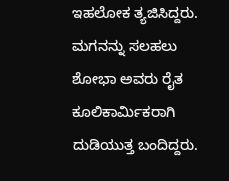ಇಹಲೋಕ ತ್ಯಜಿಸಿದ್ದರು. ಮಗನನ್ನು ಸಲಹಲು ಶೋಭಾ ಅವರು ರೈತ ಕೂಲಿಕಾರ್ಮಿಕರಾಗಿ ದುಡಿಯುತ್ತ ಬಂದಿದ್ದರು.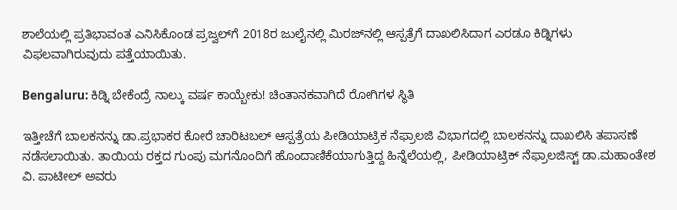ಶಾಲೆಯಲ್ಲಿ ಪ್ರತಿಭಾವಂತ ಎನಿಸಿಕೊಂಡ ಪ್ರಜ್ವಲ್‌ಗೆ 2018ರ ಜುಲೈನಲ್ಲಿ ಮಿರಜ್‌ನಲ್ಲಿ ಆಸ್ಪತ್ರೆಗೆ ದಾಖಲಿಸಿದಾಗ ಎರಡೂ ಕಿಡ್ನಿಗಳು ವಿಫಲವಾಗಿರುವುದು ಪತ್ತೆಯಾಯಿತು.

Bengaluru: ಕಿಡ್ನಿ ಬೇಕೆಂದ್ರೆ ನಾಲ್ಕು ವರ್ಷ ಕಾಯ್ಬೇಕು! ಚಿಂತಾನಕವಾಗಿದೆ ರೋಗಿಗಳ ಸ್ಥಿತಿ

ಇತ್ತೀಚೆಗೆ ಬಾಲಕನನ್ನು ಡಾ.ಪ್ರಭಾಕರ ಕೋರೆ ಚಾರಿಟಬಲ್‌ ಆಸ್ಪತ್ರೆಯ ಪೀಡಿಯಾಟ್ರಿಕ ನೆಫ್ರಾಲಜಿ ವಿಭಾಗದಲ್ಲಿ ಬಾಲಕನನ್ನು ದಾಖಲಿಸಿ ತಪಾಸಣೆ ನಡೆಸಲಾಯಿತು. ತಾಯಿಯ ರಕ್ತದ ಗುಂಪು ಮಗನೊಂದಿಗೆ ಹೊಂದಾಣಿಕೆಯಾಗುತ್ತಿದ್ದ ಹಿನ್ನೆಲೆಯಲ್ಲಿ, ಪೀಡಿಯಾಟ್ರಿಕ್‌ ನೆಫ್ರಾಲಜಿಸ್ಟ್‌ ಡಾ.ಮಹಾಂತೇಶ ವಿ. ಪಾಟೀಲ್‌ ಅವರು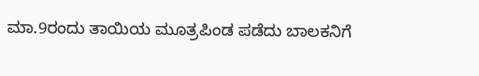ಮಾ.9ರಂದು ತಾಯಿಯ ಮೂತ್ರಪಿಂಡ ಪಡೆದು ಬಾಲಕನಿಗೆ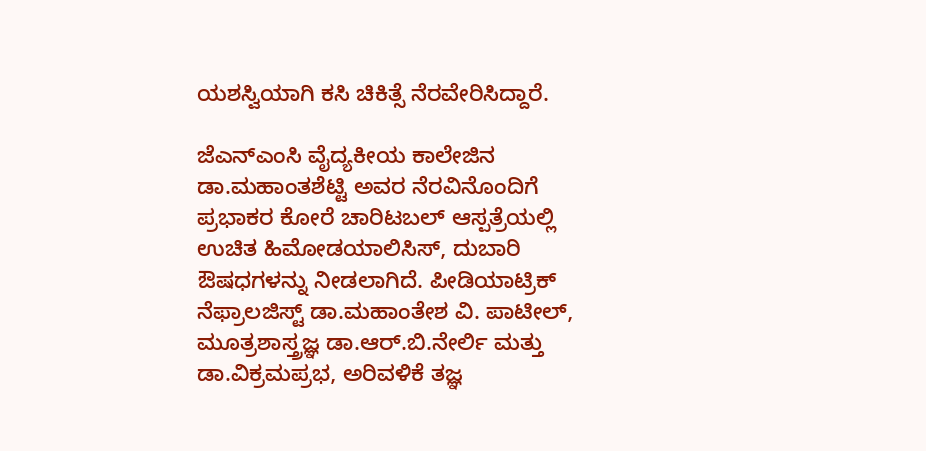ಯಶಸ್ವಿಯಾಗಿ ಕಸಿ ಚಿಕಿತ್ಸೆ ನೆರವೇರಿಸಿದ್ದಾರೆ.

ಜೆಎನ್‌ಎಂಸಿ ವೈದ್ಯಕೀಯ ಕಾಲೇಜಿನ ಡಾ.ಮಹಾಂತಶೆಟ್ಟಿ ಅವರ ನೆರವಿನೊಂದಿಗೆ ಪ್ರಭಾಕರ ಕೋರೆ ಚಾರಿಟಬಲ್‌ ಆಸ್ಪತ್ರೆಯಲ್ಲಿ ಉಚಿತ ಹಿಮೋಡಯಾಲಿಸಿಸ್‌, ದುಬಾರಿ ಔಷಧಗಳನ್ನು ನೀಡಲಾಗಿದೆ. ಪೀಡಿಯಾಟ್ರಿಕ್‌ ನೆಫ್ರಾಲಜಿಸ್ಟ್‌ ಡಾ.ಮಹಾಂತೇಶ ವಿ. ಪಾಟೀಲ್‌, ಮೂತ್ರಶಾಸ್ತ್ರಜ್ಞ ಡಾ.ಆರ್‌.ಬಿ.ನೇರ್ಲಿ ಮತ್ತು ಡಾ.ವಿಕ್ರಮಪ್ರಭ, ಅರಿವಳಿಕೆ ತಜ್ಞ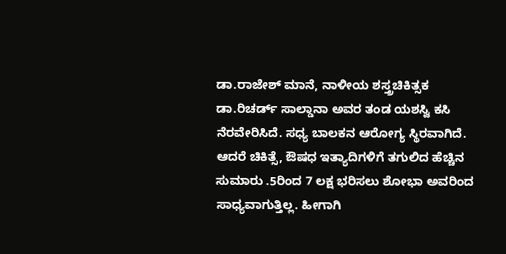ಡಾ.ರಾಜೇಶ್‌ ಮಾನೆ, ನಾಳೀಯ ಶಸ್ತ್ರಚಿಕಿತ್ಸಕ ಡಾ.ರಿಚರ್ಡ್‌ ಸಾಲ್ಡಾನಾ ಅವರ ತಂಡ ಯಶಸ್ವಿ ಕಸಿ ನೆರವೇರಿಸಿದೆ. ಸಧ್ಯ ಬಾಲಕನ ಆರೋಗ್ಯ ಸ್ಥಿರವಾಗಿದೆ. ಆದರೆ ಚಿಕಿತ್ಸೆ, ಔಷಧ ಇತ್ಯಾದಿಗಳಿಗೆ ತಗುಲಿದ ಹೆಚ್ಚಿನ ಸುಮಾರು .5ರಿಂದ 7 ಲಕ್ಷ ಭರಿಸಲು ಶೋಭಾ ಅವರಿಂದ ಸಾಧ್ಯವಾಗುತ್ತಿಲ್ಲ. ಹೀಗಾಗಿ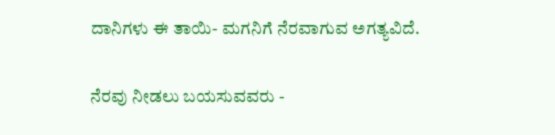ದಾನಿಗಳು ಈ ತಾಯಿ- ಮಗನಿಗೆ ನೆರವಾಗುವ ಅಗತ್ಯವಿದೆ.

ನೆರವು ನೀಡಲು ಬಯಸುವವರು -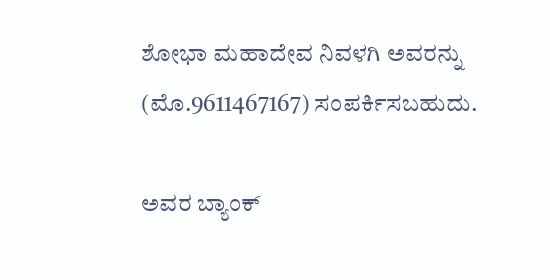ಶೋಭಾ ಮಹಾದೇವ ನಿವಳಗಿ ಅವರನ್ನು (ಮೊ.9611467167) ಸಂಪರ್ಕಿಸಬಹುದು.

ಅವರ ಬ್ಯಾಂಕ್‌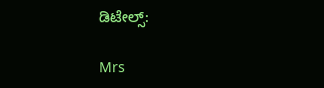ಡಿಟೇಲ್ಸ್‌:

Mrs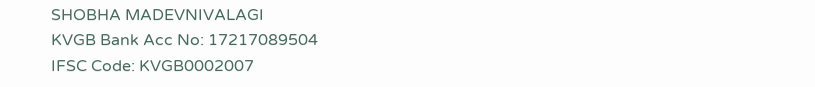SHOBHA MADEVNIVALAGI
KVGB Bank Acc No: 17217089504
IFSC Code: KVGB0002007